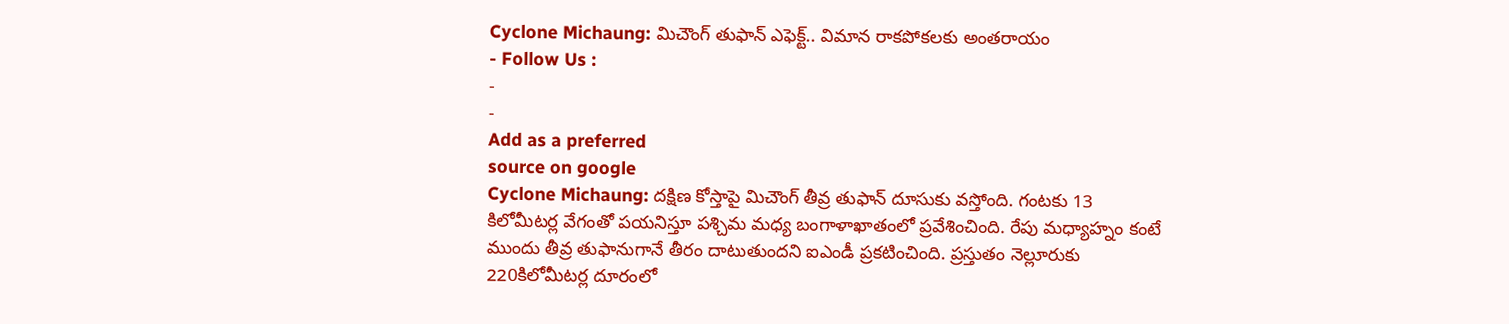Cyclone Michaung: మిచౌంగ్ తుఫాన్ ఎఫెక్ట్.. విమాన రాకపోకలకు అంతరాయం
- Follow Us :
-
-
Add as a preferred
source on google
Cyclone Michaung: దక్షిణ కోస్తాపై మిచౌంగ్ తీవ్ర తుఫాన్ దూసుకు వస్తోంది. గంటకు 13 కిలోమీటర్ల వేగంతో పయనిస్తూ పశ్చిమ మధ్య బంగాళాఖాతంలో ప్రవేశించింది. రేపు మధ్యాహ్నం కంటే ముందు తీవ్ర తుఫానుగానే తీరం దాటుతుందని ఐఎండీ ప్రకటించింది. ప్రస్తుతం నెల్లూరుకు 220కిలోమీటర్ల దూరంలో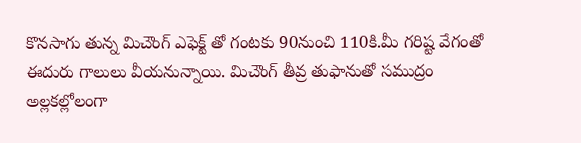కొనసాగు తున్న మిచౌంగ్ ఎఫెక్ట్ తో గంటకు 90నుంచి 110కి.మీ గరిష్ట వేగంతో ఈదురు గాలులు వీయనున్నాయి. మిచౌంగ్ తీవ్ర తుఫానుతో సముద్రం అల్లకల్లోలంగా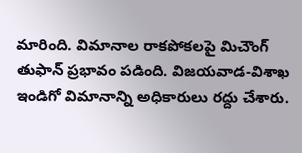మారింది. విమానాల రాకపోకలపై మిచౌంగ్ తుఫాన్ ప్రభావం పడింది. విజయవాడ-విశాఖ ఇండిగో విమానాన్ని అధికారులు రద్దు చేశారు.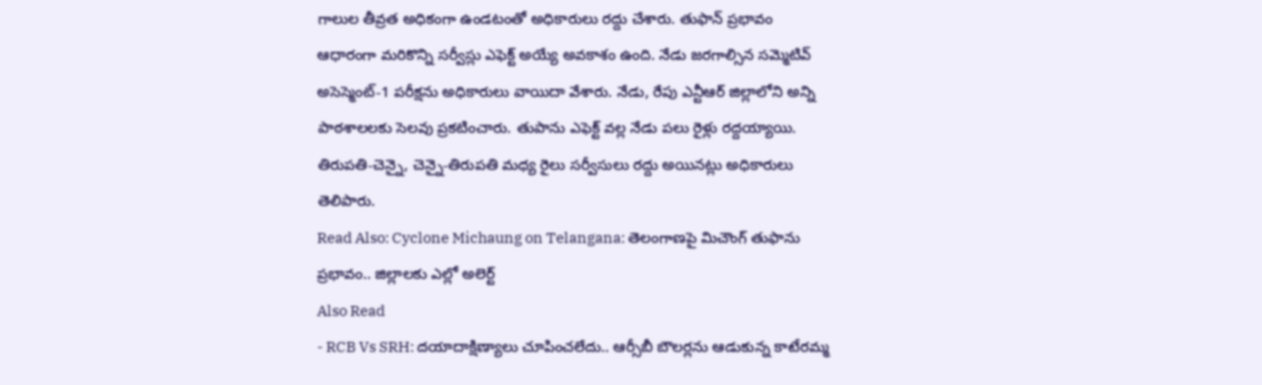గాలుల తీవ్రత అధికంగా ఉండటంతో అధికారులు రద్దు చేశారు. తుఫాన్ ప్రభావం ఆధారంగా మరికొన్ని సర్వీస్లు ఎఫెక్ట్ అయ్యే అవకాశం ఉంది. నేడు జరగాల్సిన సమ్మెటివ్ అసెస్మెంట్-1 పరీక్షను అధికారులు వాయిదా వేశారు. నేడు, రేపు ఎన్టీఆర్ జిల్లాలోని అన్ని పాఠశాలలకు సెలవు ప్రకటించారు. తుపాను ఎఫెక్ట్ వల్ల నేడు పలు రైళ్లు రద్దయ్యాయి. తిరుపతి-చెన్నై, చెన్నై-తిరుపతి మధ్య రైలు సర్వీసులు రద్దు అయినట్లు అధికారులు తెలిపారు.
Read Also: Cyclone Michaung on Telangana: తెలంగాణపై మిచౌంగ్ తుఫాను ప్రభావం.. జిల్లాలకు ఎల్లో అలెర్ట్
Also Read
- RCB Vs SRH: దయాదాక్షిణ్యాలు చూపించలేదు.. ఆర్సీబీ బౌలర్లను ఆడుకున్న కాటేరమ్మ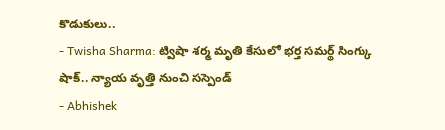కొడుకులు..
- Twisha Sharma: ట్విషా శర్మ మృతి కేసులో భర్త సమర్థ్ సింగ్కు షాక్.. న్యాయ వృత్తి నుంచి సస్పెండ్
- Abhishek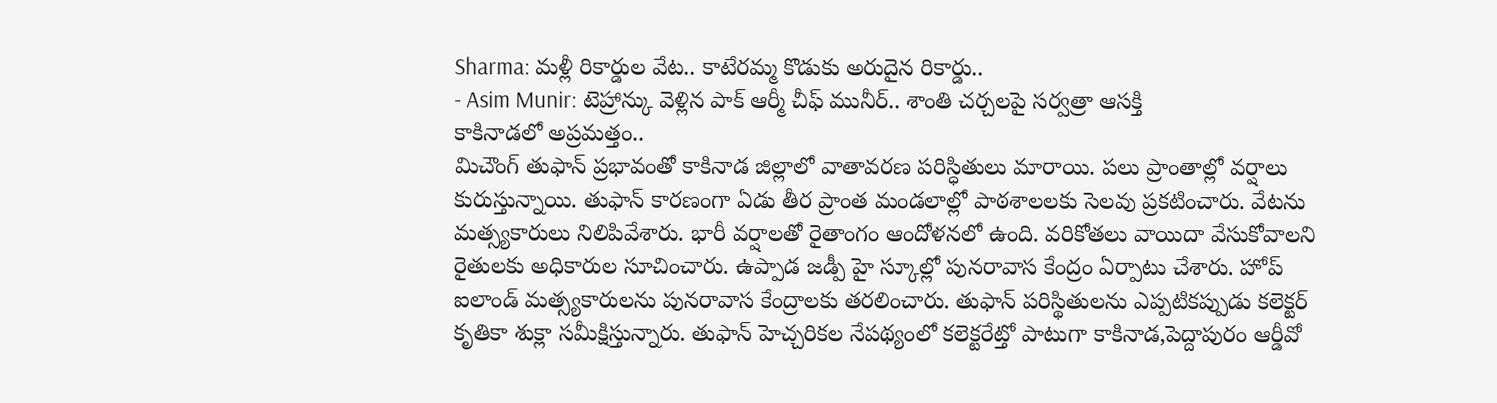Sharma: మళ్లీ రికార్డుల వేట.. కాటేరమ్మ కొడుకు అరుదైన రికార్డు..
- Asim Munir: టెహ్రాన్కు వెళ్లిన పాక్ ఆర్మీ చీఫ్ మునీర్.. శాంతి చర్చలపై సర్వత్రా ఆసక్తి
కాకినాడలో అప్రమత్తం..
మిచౌంగ్ తుఫాన్ ప్రభావంతో కాకినాడ జిల్లాలో వాతావరణ పరిస్ధితులు మారాయి. పలు ప్రాంతాల్లో వర్షాలు కురుస్తున్నాయి. తుఫాన్ కారణంగా ఏడు తీర ప్రాంత మండలాల్లో పాఠశాలలకు సెలవు ప్రకటించారు. వేటను మత్స్యకారులు నిలిపివేశారు. భారీ వర్షాలతో రైతాంగం ఆందోళనలో ఉంది. వరికోతలు వాయిదా వేసుకోవాలని రైతులకు అధికారుల సూచించారు. ఉప్పాడ జడ్పీ హై స్కూల్లో పునరావాస కేంద్రం ఏర్పాటు చేశారు. హోప్ ఐలాండ్ మత్స్యకారులను పునరావాస కేంద్రాలకు తరలించారు. తుఫాన్ పరిస్థితులను ఎప్పటికప్పుడు కలెక్టర్ కృతికా శుక్లా సమీక్షిస్తున్నారు. తుఫాన్ హెచ్చరికల నేపథ్యంలో కలెక్టరేట్తో పాటుగా కాకినాడ,పెద్దాపురం ఆర్డీవో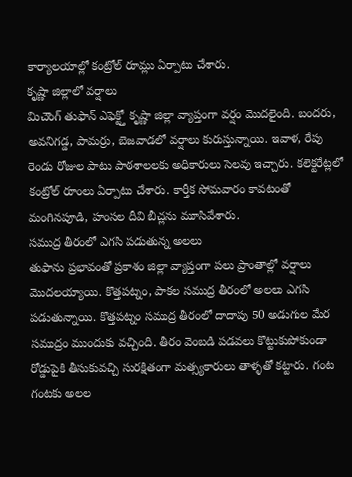కార్యాలయాల్లో కంట్రోల్ రూమ్లు ఏర్పాటు చేశారు.
కృష్ణా జిల్లాలో వర్షాలు
మిచౌంగ్ తుఫాన్ ఎఫెక్ట్తో కృష్ణా జిల్లా వ్యాప్తంగా వర్షం మొదలైంది. బందరు, అవనిగడ్డ, పామర్రు, బెజవాడలో వర్షాలు కురుస్తున్నాయి. ఇవాళ, రేపు రెండు రోజుల పాటు పాఠశాలలకు అధికారులు సెలవు ఇచ్చారు. కలెక్టరేట్లలో కంట్రోల్ రూంలు ఏర్పాటు చేశారు. కార్తీక సోమవారం కావటంతో మంగినపూడి, హంసల దీవి బీచ్లను మూసివేశారు.
సముద్ర తీరంలో ఎగసి పడుతున్న అలలు
తుఫాను ప్రభావంతో ప్రకాశం జిల్లా వ్యాప్తంగా పలు ప్రాంతాల్లో వర్షాలు మొదలయ్యాయి. కొత్తపట్నం, పాకల సముద్ర తీరంలో అలలు ఎగసి పడుతున్నాయి. కొత్తపట్నం సముద్ర తీరంలో దాదాపు 50 అడుగుల మేర సముద్రం ముందుకు వచ్చింది. తీరం వెంబడి పడవలు కొట్టుకుపోకుండా రోడ్డుపైకి తీసుకువచ్చి సురక్షితంగా మత్స్యకారులు తాళ్ళతో కట్టారు. గంట గంటకు అలల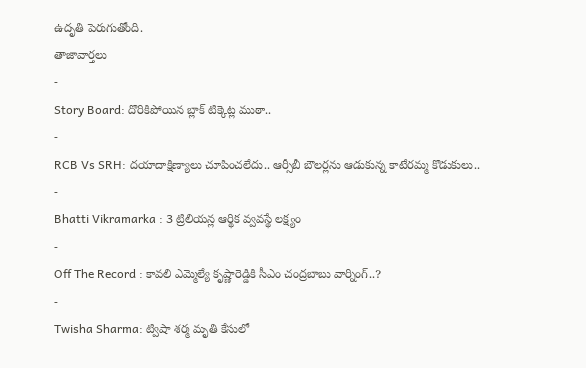ఉదృతి పెరుగుతోంది.
తాజావార్తలు
-
Story Board: దొరికిపోయిన బ్లాక్ టిక్కెట్ల ముఠా..
-
RCB Vs SRH: దయాదాక్షిణ్యాలు చూపించలేదు.. ఆర్సీబీ బౌలర్లను ఆడుకున్న కాటేరమ్మ కొడుకులు..
-
Bhatti Vikramarka : 3 ట్రిలియన్ల ఆర్థిక వ్వవస్థే లక్ష్యం
-
Off The Record : కావలి ఎమ్మెల్యే కృష్ణారెడ్డికి సీఎం చంద్రబాబు వార్నింగ్..?
-
Twisha Sharma: ట్విషా శర్మ మృతి కేసులో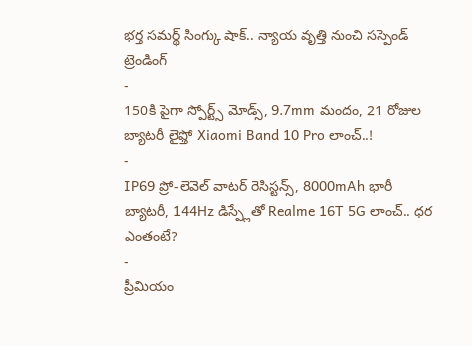భర్త సమర్థ్ సింగ్కు షాక్.. న్యాయ వృత్తి నుంచి సస్పెండ్
ట్రెండింగ్
-
150కి పైగా స్పోర్ట్స్ మోడ్స్, 9.7mm మందం, 21 రోజుల బ్యాటరీ లైఫ్తో Xiaomi Band 10 Pro లాంచ్..!
-
IP69 ప్రో-లెవెల్ వాటర్ రెసిస్టన్స్, 8000mAh భారీ బ్యాటరీ, 144Hz డిస్ప్లేతో Realme 16T 5G లాంచ్.. ధర ఎంతంటే?
-
ప్రీమియం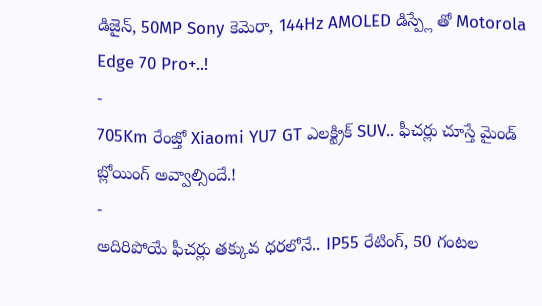డిజైన్, 50MP Sony కెమెరా, 144Hz AMOLED డిస్ప్లే తో Motorola Edge 70 Pro+..!
-
705Km రేంజ్తో Xiaomi YU7 GT ఎలక్ట్రిక్ SUV.. ఫీచర్లు చూస్తే మైండ్ బ్లోయింగ్ అవ్వాల్సిందే.!
-
అదిరిపోయే ఫీచర్లు తక్కువ ధరలోనే.. IP55 రేటింగ్, 50 గంటల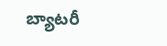బ్యాటరీ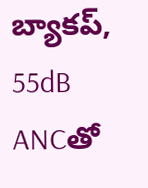బ్యాకప్, 55dB ANCతో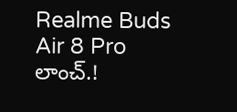Realme Buds Air 8 Pro లాంచ్.!